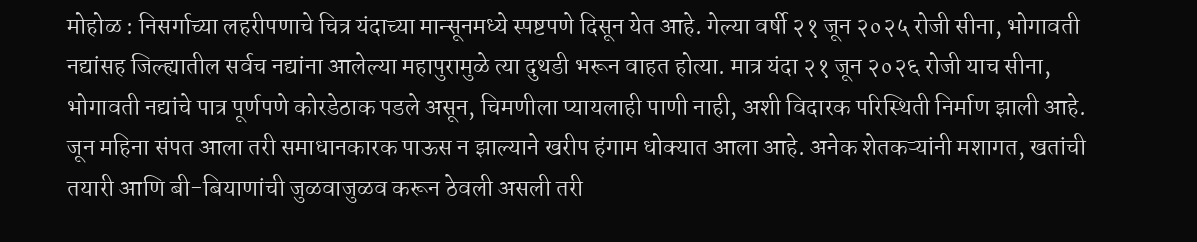मोहोळ : निसर्गाच्या लहरीपणाचे चित्र यंदाच्या मान्सूनमध्ये स्पष्टपणे दिसून येत आहे. गेल्या वर्षी २१ जून २०२५ रोजी सीना, भोगावती नद्यांसह जिल्ह्यातील सर्वच नद्यांना आलेल्या महापुरामुळे त्या दुथडी भरून वाहत होत्या. मात्र यंदा २१ जून २०२६ रोजी याच सीना, भोगावती नद्यांचे पात्र पूर्णपणे कोरडेठाक पडले असून, चिमणीला प्यायलाही पाणी नाही, अशी विदारक परिस्थिती निर्माण झाली आहे.
जून महिना संपत आला तरी समाधानकारक पाऊस न झाल्याने खरीप हंगाम धोक्यात आला आहे. अनेक शेतकऱ्यांनी मशागत, खतांची तयारी आणि बी-बियाणांची जुळवाजुळव करून ठेवली असली तरी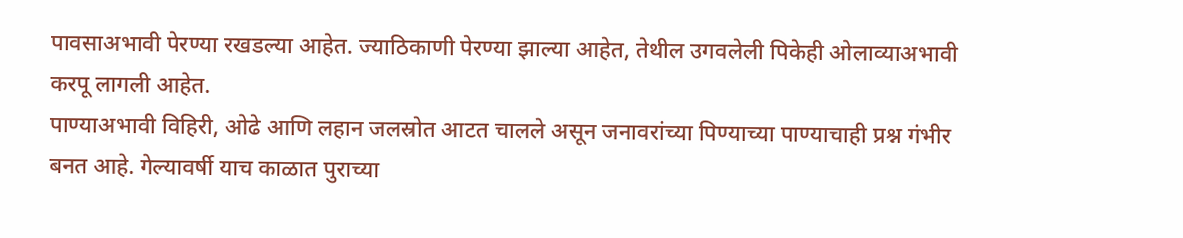पावसाअभावी पेरण्या रखडल्या आहेत. ज्याठिकाणी पेरण्या झाल्या आहेत, तेथील उगवलेली पिकेही ओलाव्याअभावी करपू लागली आहेत.
पाण्याअभावी विहिरी, ओढे आणि लहान जलस्रोत आटत चालले असून जनावरांच्या पिण्याच्या पाण्याचाही प्रश्न गंभीर बनत आहे. गेल्यावर्षी याच काळात पुराच्या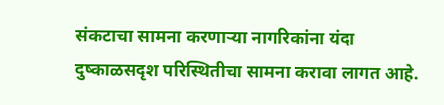संकटाचा सामना करणाऱ्या नागरिकांना यंदा दुष्काळसदृश परिस्थितीचा सामना करावा लागत आहे.